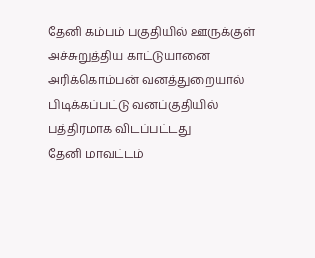தேனி கம்பம் பகுதியில் ஊருக்குள் அச்சுறுத்திய காட்டுயானை அரிக்கொம்பன் வனத்துறையால் பிடிக்கப்பட்டு வனப்குதியில் பத்திரமாக விடப்பட்டது
தேனி மாவட்டம்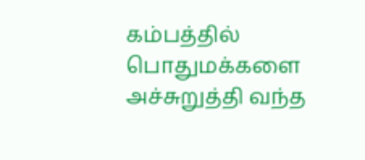கம்பத்தில் பொதுமக்களை அச்சுறுத்தி வந்த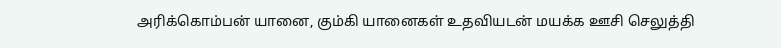அரிக்கொம்பன் யானை, கும்கி யானைகள் உதவியடன் மயக்க ஊசி செலுத்தி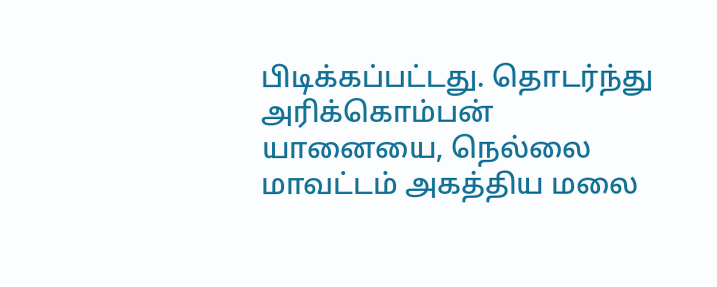பிடிக்கப்பட்டது. தொடர்ந்து அரிக்கொம்பன் யானையை, நெல்லை மாவட்டம் அகத்திய மலை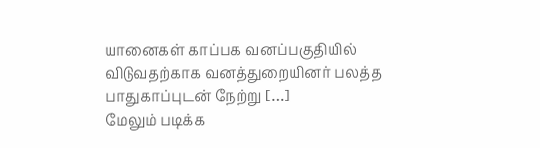யானைகள் காப்பக வனப்பகுதியில் விடுவதற்காக வனத்துறையினர் பலத்த பாதுகாப்புடன் நேற்று […]
மேலும் படிக்க